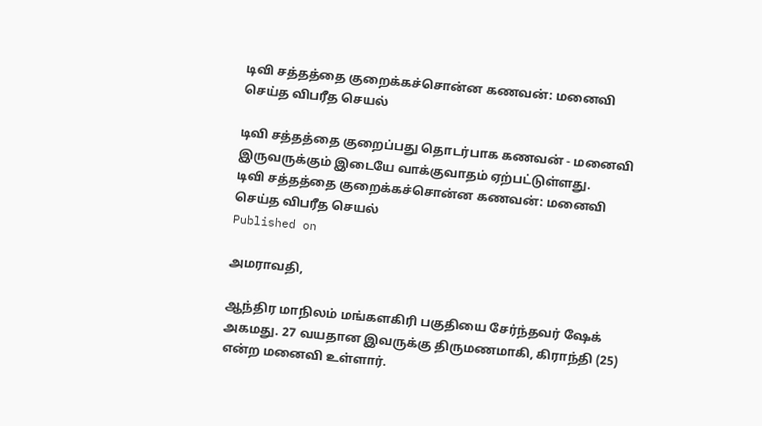டிவி சத்தத்தை குறைக்கச்சொன்ன கணவன்: மனைவி செய்த விபரீத செயல்

டிவி சத்தத்தை குறைப்பது தொடர்பாக கணவன் - மனைவி இருவருக்கும் இடையே வாக்குவாதம் ஏற்பட்டுள்ளது.
டிவி சத்தத்தை குறைக்கச்சொன்ன கணவன்: மனைவி செய்த விபரீத செயல்
Published on

அமராவதி,

ஆந்திர மாநிலம் மங்களகிரி பகுதியை சேர்ந்தவர் ஷேக் அகமது. 27 வயதான இவருக்கு திருமணமாகி, கிராந்தி (25) என்ற மனைவி உள்ளார்.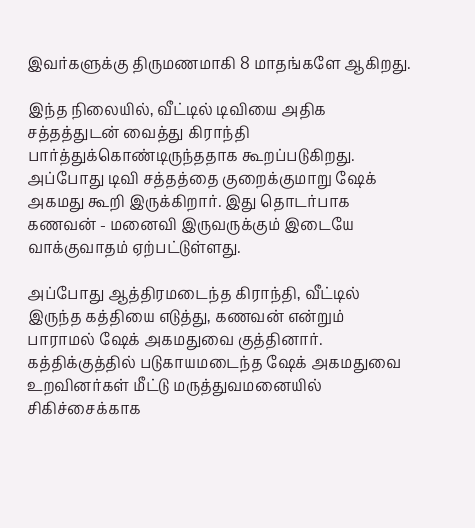இவர்களுக்கு திருமணமாகி 8 மாதங்களே ஆகிறது.

இந்த நிலையில், வீட்டில் டிவியை அதிக சத்தத்துடன் வைத்து கிராந்தி பார்த்துக்கொண்டிருந்ததாக கூறப்படுகிறது. அப்போது டிவி சத்தத்தை குறைக்குமாறு ஷேக் அகமது கூறி இருக்கிறார். இது தொடர்பாக கணவன் - மனைவி இருவருக்கும் இடையே வாக்குவாதம் ஏற்பட்டுள்ளது.

அப்போது ஆத்திரமடைந்த கிராந்தி, வீட்டில் இருந்த கத்தியை எடுத்து, கணவன் என்றும் பாராமல் ஷேக் அகமதுவை குத்தினார். கத்திக்குத்தில் படுகாயமடைந்த ஷேக் அகமதுவை உறவினர்கள் மீட்டு மருத்துவமனையில் சிகிச்சைக்காக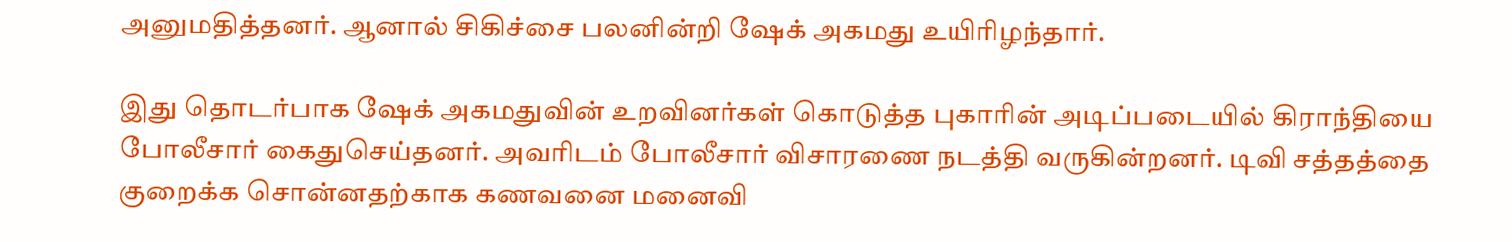அனுமதித்தனர். ஆனால் சிகிச்சை பலனின்றி ஷேக் அகமது உயிரிழந்தார்.

இது தொடர்பாக ஷேக் அகமதுவின் உறவினர்கள் கொடுத்த புகாரின் அடிப்படையில் கிராந்தியை போலீசார் கைதுசெய்தனர். அவரிடம் போலீசார் விசாரணை நடத்தி வருகின்றனர். டிவி சத்தத்தை குறைக்க சொன்னதற்காக கணவனை மனைவி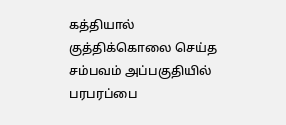கத்தியால் குத்திக்கொலை செய்த சம்பவம் அப்பகுதியில் பரபரப்பை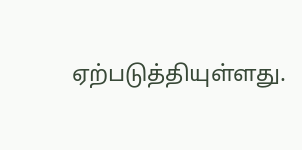ஏற்படுத்தியுள்ளது.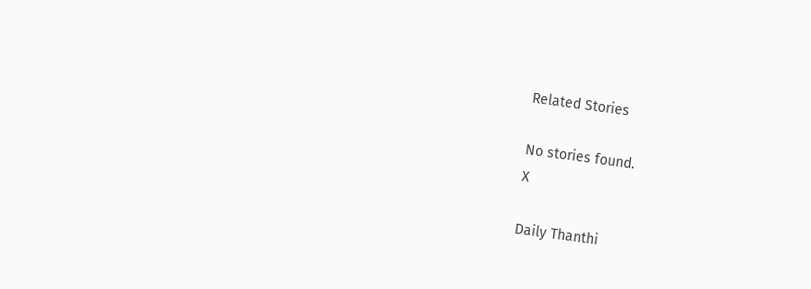Related Stories

No stories found.
X

Daily Thanthi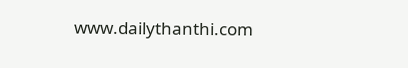www.dailythanthi.com